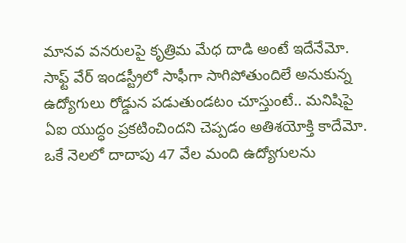మానవ వనరులపై కృత్రిమ మేధ దాడి అంటే ఇదేనేమో. సాఫ్ట్ వేర్ ఇండస్ట్రీలో సాఫీగా సాగిపోతుందిలే అనుకున్న ఉద్యోగులు రోడ్డున పడుతుండటం చూస్తుంటే.. మనిషిపై ఏఐ యుద్ధం ప్రకటించిందని చెప్పడం అతిశయోక్తి కాదేమో. ఒకే నెలలో దాదాపు 47 వేల మంది ఉద్యోగులను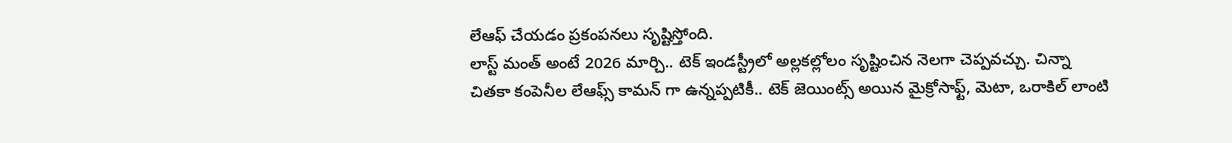లేఆఫ్ చేయడం ప్రకంపనలు సృష్టిస్తోంది.
లాస్ట్ మంత్ అంటే 2026 మార్చి.. టెక్ ఇండస్ట్రీలో అల్లకల్లోలం సృష్టించిన నెలగా చెప్పవచ్చు. చిన్నా చితకా కంపెనీల లేఆఫ్స్ కామన్ గా ఉన్నప్పటికీ.. టెక్ జెయింట్స్ అయిన మైక్రోసాఫ్ట్, మెటా, ఒరాకిల్ లాంటి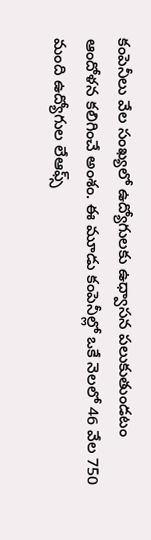కంపెనీలు వేల సంఖ్యలో ఉద్యోగులకు ఉధ్వాసన పలుకుతుండటం ఆందోళన కలిగించే అంశం. ఈ మూడు కంపెనీల్లో ఒకే నెలలో 46 వేల 750 మంది ఉద్యోగుల లేఆఫ్స్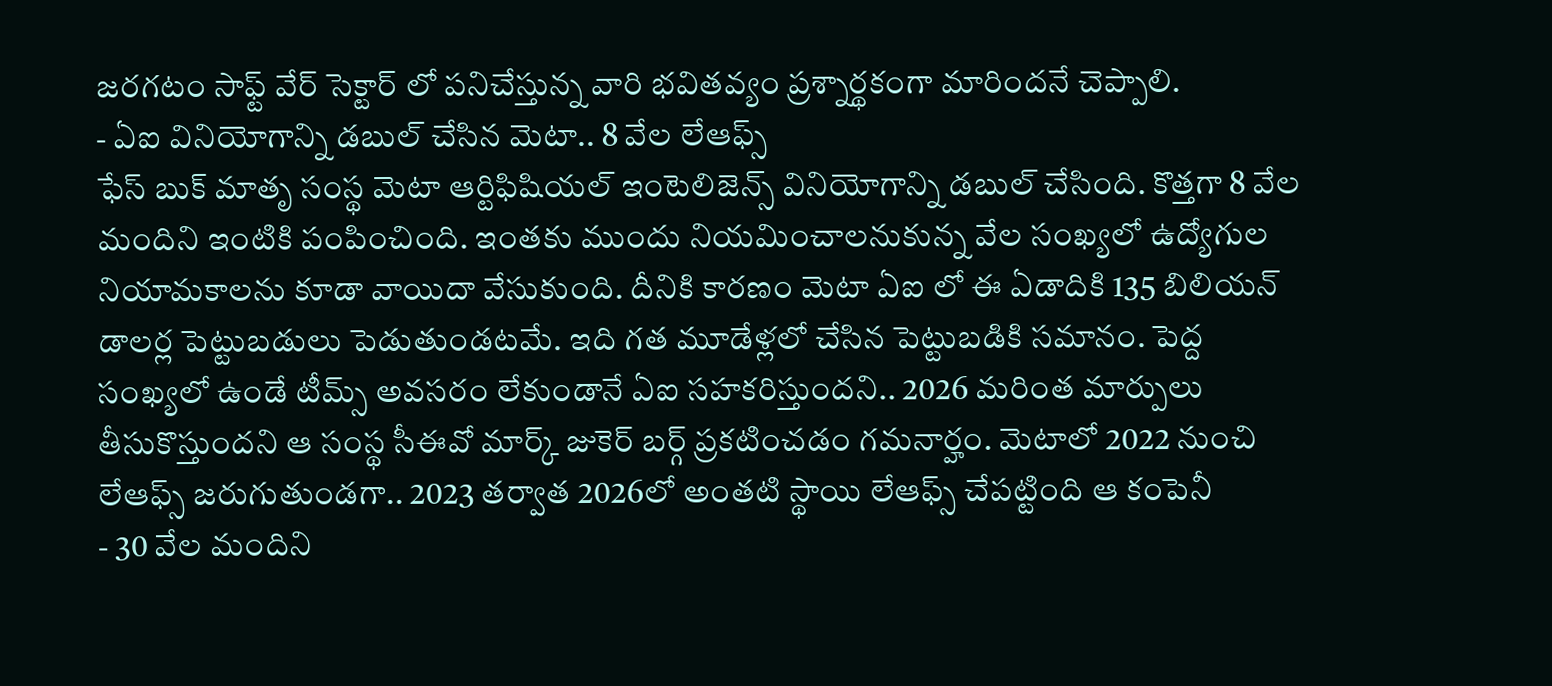జరగటం సాఫ్ట్ వేర్ సెక్టార్ లో పనిచేస్తున్న వారి భవితవ్యం ప్రశ్నార్థకంగా మారిందనే చెప్పాలి.
- ఏఐ వినియోగాన్ని డబుల్ చేసిన మెటా.. 8 వేల లేఆఫ్స్
ఫేస్ బుక్ మాతృ సంస్థ మెటా ఆర్టిఫిషియల్ ఇంటెలిజెన్స్ వినియోగాన్ని డబుల్ చేసింది. కొత్తగా 8 వేల మందిని ఇంటికి పంపించింది. ఇంతకు ముందు నియమించాలనుకున్న వేల సంఖ్యలో ఉద్యోగుల నియామకాలను కూడా వాయిదా వేసుకుంది. దీనికి కారణం మెటా ఏఐ లో ఈ ఏడాదికి 135 బిలియన్ డాలర్ల పెట్టుబడులు పెడుతుండటమే. ఇది గత మూడేళ్లలో చేసిన పెట్టుబడికి సమానం. పెద్ద సంఖ్యలో ఉండే టీమ్స్ అవసరం లేకుండానే ఏఐ సహకరిస్తుందని.. 2026 మరింత మార్పులు తీసుకొస్తుందని ఆ సంస్థ సీఈవో మార్క్ జుకెర్ బర్గ్ ప్రకటించడం గమనార్హం. మెటాలో 2022 నుంచి లేఆఫ్స్ జరుగుతుండగా.. 2023 తర్వాత 2026లో అంతటి స్థాయి లేఆఫ్స్ చేపట్టింది ఆ కంపెనీ
- 30 వేల మందిని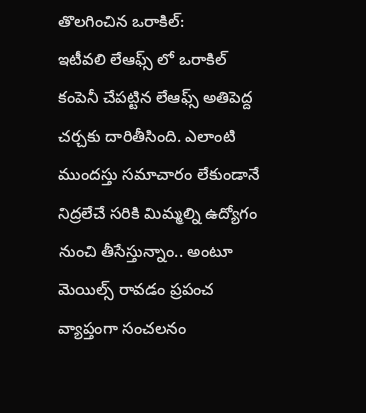తొలగించిన ఒరాకిల్:
ఇటీవలి లేఆఫ్స్ లో ఒరాకిల్ కంపెనీ చేపట్టిన లేఆఫ్స్ అతిపెద్ద చర్చకు దారితీసింది. ఎలాంటి ముందస్తు సమాచారం లేకుండానే నిద్రలేచే సరికి మిమ్మల్ని ఉద్యోగం నుంచి తీసేస్తున్నాం.. అంటూ మెయిల్స్ రావడం ప్రపంచ వ్యాప్తంగా సంచలనం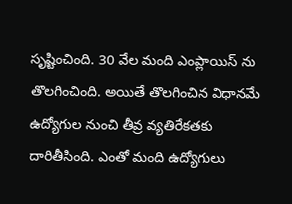సృష్టించింది. 30 వేల మంది ఎంప్లాయిస్ ను తొలగించింది. అయితే తొలగించిన విధానమే ఉద్యోగుల నుంచి తీవ్ర వ్యతిరేకతకు దారితీసింది. ఎంతో మంది ఉద్యోగులు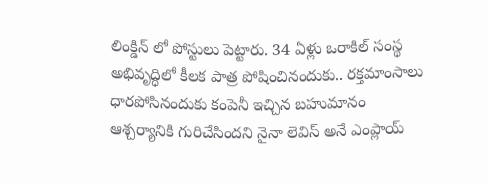లింక్డిన్ లో పోస్టులు పెట్టారు. 34 ఏళ్లు ఒరాకిల్ సంస్థ అభివృద్ధిలో కీలక పాత్ర పోషించినందుకు.. రక్తమాంసాలు ధారపోసినందుకు కంపెనీ ఇచ్చిన బహుమానం ఆశ్చర్యానికి గురిచేసిందని నైనా లెవిస్ అనే ఎంప్లాయ్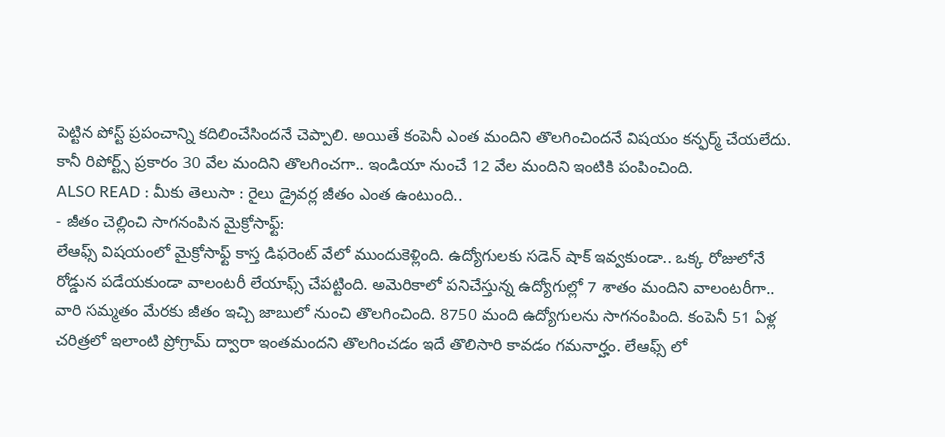పెట్టిన పోస్ట్ ప్రపంచాన్ని కదిలించేసిందనే చెప్పాలి. అయితే కంపెనీ ఎంత మందిని తొలగించిందనే విషయం కన్ఫర్మ్ చేయలేదు. కానీ రిపోర్ట్స్ ప్రకారం 30 వేల మందిని తొలగించగా.. ఇండియా నుంచే 12 వేల మందిని ఇంటికి పంపించింది.
ALSO READ : మీకు తెలుసా : రైలు డ్రైవర్ల జీతం ఎంత ఉంటుంది..
- జీతం చెల్లించి సాగనంపిన మైక్రోసాఫ్ట్:
లేఆఫ్స్ విషయంలో మైక్రోసాఫ్ట్ కాస్త డిఫరెంట్ వేలో ముందుకెళ్లింది. ఉద్యోగులకు సడెన్ షాక్ ఇవ్వకుండా.. ఒక్క రోజులోనే రోడ్డున పడేయకుండా వాలంటరీ లేయాఫ్స్ చేపట్టింది. అమెరికాలో పనిచేస్తున్న ఉద్యోగుల్లో 7 శాతం మందిని వాలంటరీగా.. వారి సమ్మతం మేరకు జీతం ఇచ్చి జాబులో నుంచి తొలగించింది. 8750 మంది ఉద్యోగులను సాగనంపింది. కంపెనీ 51 ఏళ్ల చరిత్రలో ఇలాంటి ప్రోగ్రామ్ ద్వారా ఇంతమందని తొలగించడం ఇదే తొలిసారి కావడం గమనార్హం. లేఆఫ్స్ లో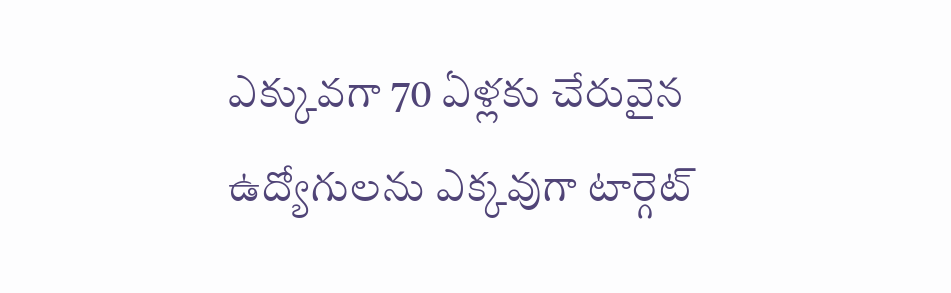ఎక్కువగా 70 ఏళ్లకు చేరువైన ఉద్యోగులను ఎక్కవుగా టార్గెట్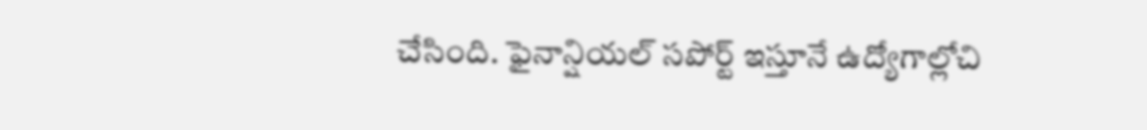చేసింది. ఫైనాన్షియల్ సపోర్ట్ ఇస్తూనే ఉద్యోగాల్లోచి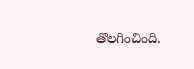తొలగించింది.